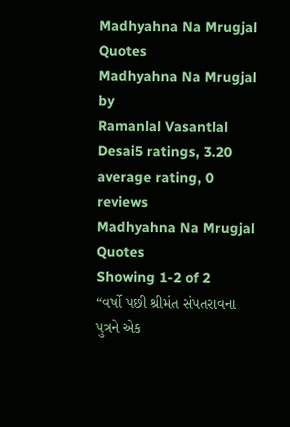Madhyahna Na Mrugjal Quotes
Madhyahna Na Mrugjal
by
Ramanlal Vasantlal Desai5 ratings, 3.20 average rating, 0 reviews
Madhyahna Na Mrugjal Quotes
Showing 1-2 of 2
“વર્ષો પછી શ્રીમંત સંપતરાવના પુત્રને એક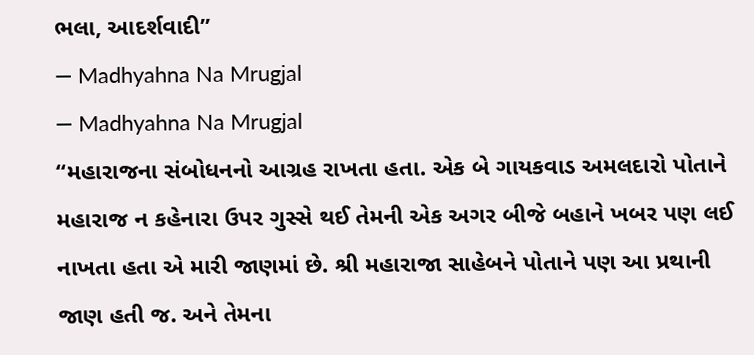ભલા, આદર્શવાદી”
― Madhyahna Na Mrugjal
― Madhyahna Na Mrugjal
“મહારાજના સંબોધનનો આગ્રહ રાખતા હતા. એક બે ગાયકવાડ અમલદારો પોતાને મહારાજ ન કહેનારા ઉપર ગુસ્સે થઈ તેમની એક અગર બીજે બહાને ખબર પણ લઈ નાખતા હતા એ મારી જાણમાં છે. શ્રી મહારાજા સાહેબને પોતાને પણ આ પ્રથાની જાણ હતી જ. અને તેમના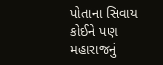પોતાના સિવાય કોઈને પણ મહારાજનું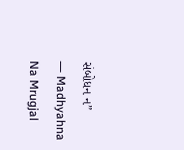સંબોધન ન”
― Madhyahna Na Mrugjal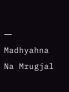― Madhyahna Na Mrugjal